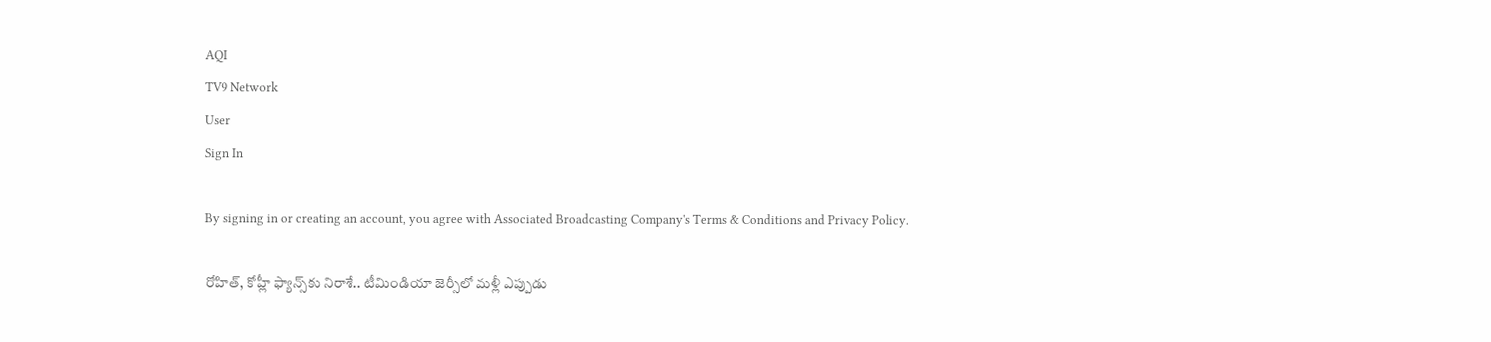AQI
TV9 Network
User
Sign In

By signing in or creating an account, you agree with Associated Broadcasting Company's Terms & Conditions and Privacy Policy.

రోహిత్, కోహ్లీ ఫ్యాన్స్‌కు నిరాశే.. టీమిండియా జెర్సీలో మళ్లీ ఎప్పుడు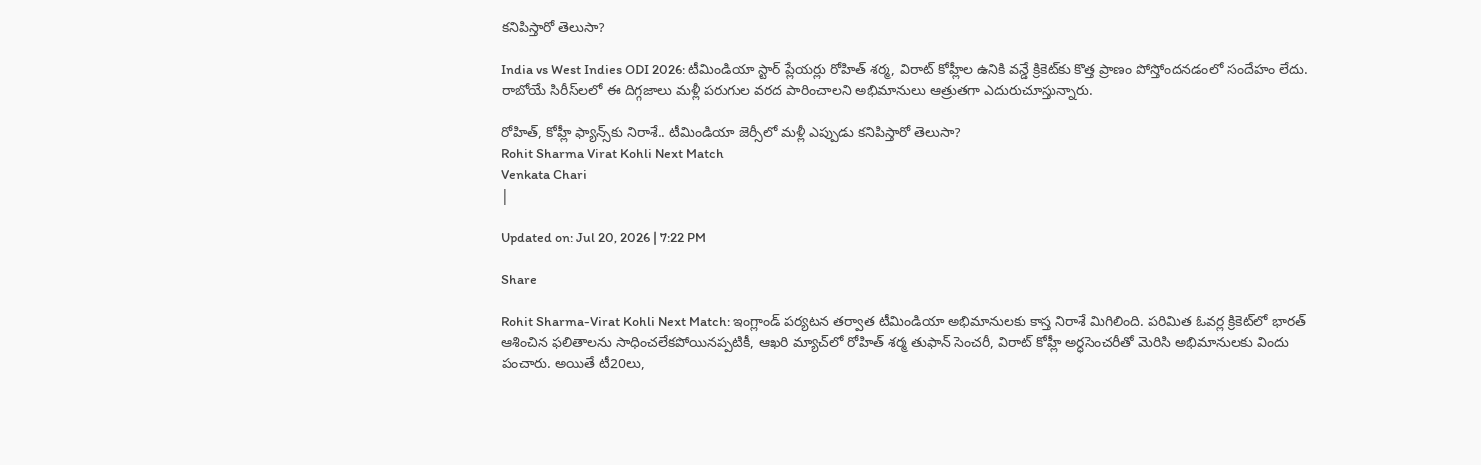కనిపిస్తారో తెలుసా?

India vs West Indies ODI 2026: టీమిండియా స్టార్ ప్లేయర్లు రోహిత్ శర్మ, విరాట్ కోహ్లీల ఉనికి వన్డే క్రికెట్‌కు కొత్త ప్రాణం పోస్తోందనడంలో సందేహం లేదు. రాబోయే సిరీస్‌లలో ఈ దిగ్గజాలు మళ్లీ పరుగుల వరద పారించాలని అభిమానులు ఆత్రుతగా ఎదురుచూస్తున్నారు.

రోహిత్, కోహ్లీ ఫ్యాన్స్‌కు నిరాశే.. టీమిండియా జెర్సీలో మళ్లీ ఎప్పుడు కనిపిస్తారో తెలుసా?
Rohit Sharma Virat Kohli Next Match
Venkata Chari
|

Updated on: Jul 20, 2026 | 7:22 PM

Share

Rohit Sharma-Virat Kohli Next Match: ఇంగ్లాండ్ పర్యటన తర్వాత టీమిండియా అభిమానులకు కాస్త నిరాశే మిగిలింది. పరిమిత ఓవర్ల క్రికెట్‌లో భారత్ ఆశించిన ఫలితాలను సాధించలేకపోయినప్పటికీ, ఆఖరి మ్యాచ్‌లో రోహిత్ శర్మ తుఫాన్ సెంచరీ, విరాట్ కోహ్లీ అర్ధసెంచరీతో మెరిసి అభిమానులకు విందు పంచారు. అయితే టీ20లు,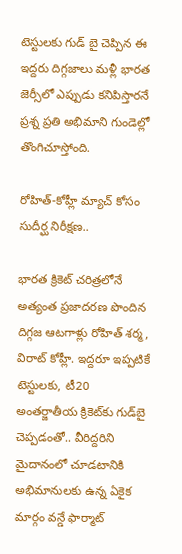టెస్టులకు గుడ్ బై చెప్పిన ఈ ఇద్దరు దిగ్గజాలు మళ్లీ భారత జెర్సీలో ఎప్పుడు కనిపిస్తారనే ప్రశ్న ప్రతి అభిమాని గుండెల్లో తొంగిచూస్తోంది.

రోహిత్-కోహ్లీ మ్యాచ్ కోసం సుదీర్ఘ నిరీక్షణ..

భారత క్రికెట్ చరిత్రలోనే అత్యంత ప్రజాదరణ పొందిన దిగ్గజ ఆటగాళ్లు రోహిత్ శర్మ, విరాట్ కోహ్లీ. ఇద్దరూ ఇప్పటికే టెస్టులకు, టీ20 అంతర్జాతీయ క్రికెట్‌కు గుడ్‌బై చెప్పడంతో.. వీరిద్దరిని మైదానంలో చూడటానికి అభిమానులకు ఉన్న ఏకైక మార్గం వన్డే ఫార్మాట్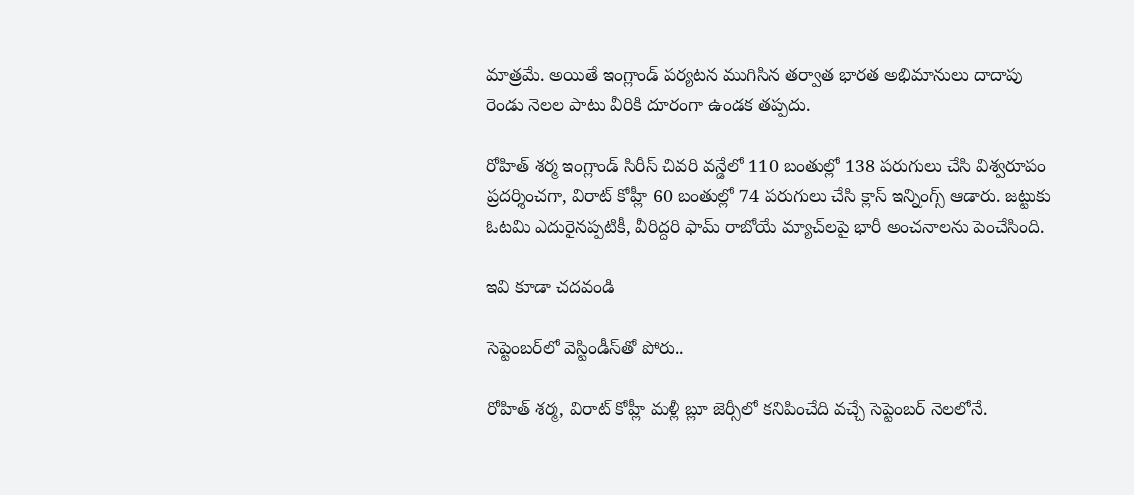మాత్రమే. అయితే ఇంగ్లాండ్ పర్యటన ముగిసిన తర్వాత భారత అభిమానులు దాదాపు రెండు నెలల పాటు వీరికి దూరంగా ఉండక తప్పదు.

రోహిత్ శర్మ ఇంగ్లాండ్ సిరీస్ చివరి వన్డేలో 110 బంతుల్లో 138 పరుగులు చేసి విశ్వరూపం ప్రదర్శించగా, విరాట్ కోహ్లీ 60 బంతుల్లో 74 పరుగులు చేసి క్లాస్ ఇన్నింగ్స్ ఆడారు. జట్టుకు ఓటమి ఎదురైనప్పటికీ, వీరిద్దరి ఫామ్ రాబోయే మ్యాచ్‌లపై భారీ అంచనాలను పెంచేసింది.

ఇవి కూడా చదవండి

సెప్టెంబర్‌లో వెస్టిండీస్‌తో పోరు..

రోహిత్ శర్మ, విరాట్ కోహ్లీ మళ్లీ బ్లూ జెర్సీలో కనిపించేది వచ్చే సెప్టెంబర్ నెలలోనే.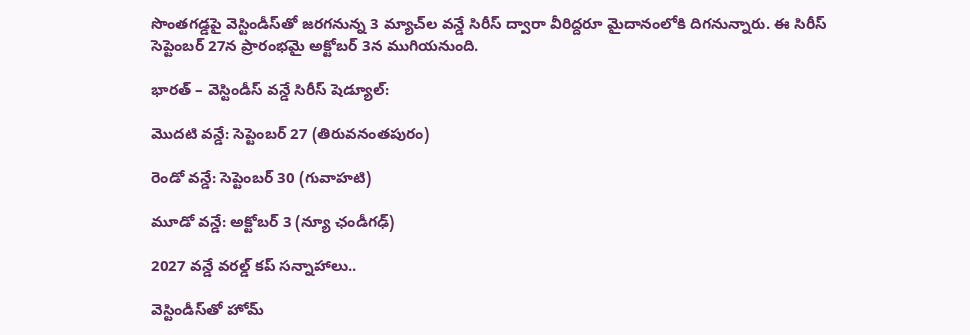సొంతగడ్డపై వెస్టిండీస్‌తో జరగనున్న 3 మ్యాచ్‌ల వన్డే సిరీస్‌ ద్వారా వీరిద్దరూ మైదానంలోకి దిగనున్నారు. ఈ సిరీస్ సెప్టెంబర్ 27న ప్రారంభమై అక్టోబర్ 3న ముగియనుంది.

భారత్ – వెస్టిండీస్ వన్డే సిరీస్ షెడ్యూల్:

మొదటి వన్డే: సెప్టెంబర్ 27 (తిరువనంతపురం)

రెండో వన్డే: సెప్టెంబర్ 30 (గువాహటి)

మూడో వన్డే: అక్టోబర్ 3 (న్యూ ఛండీగఢ్)

2027 వన్డే వరల్డ్ కప్ సన్నాహాలు..

వెస్టిండీస్‌తో హోమ్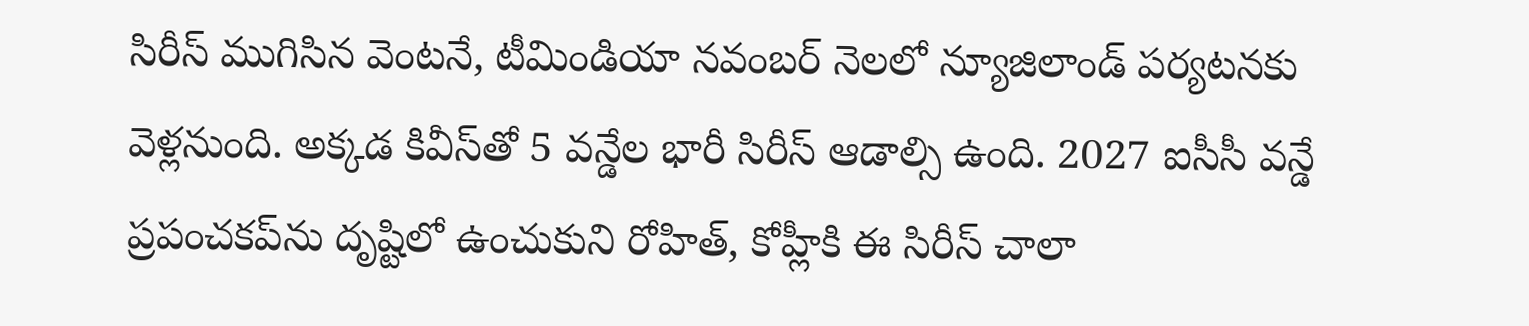సిరీస్ ముగిసిన వెంటనే, టీమిండియా నవంబర్ నెలలో న్యూజిలాండ్ పర్యటనకు వెళ్లనుంది. అక్కడ కివీస్‌తో 5 వన్డేల భారీ సిరీస్ ఆడాల్సి ఉంది. 2027 ఐసీసీ వన్డే ప్రపంచకప్‌ను దృష్టిలో ఉంచుకుని రోహిత్, కోహ్లీకి ఈ సిరీస్ చాలా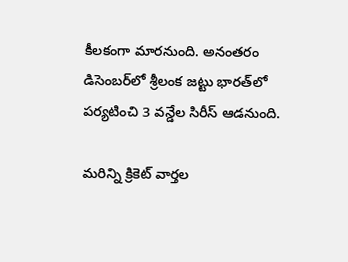కీలకంగా మారనుంది. అనంతరం డిసెంబర్‌లో శ్రీలంక జట్టు భారత్‌లో పర్యటించి 3 వన్డేల సిరీస్ ఆడనుంది.

మరిన్ని క్రికెట్ వార్తల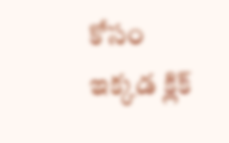కోసం ఇక్కడ క్లిక్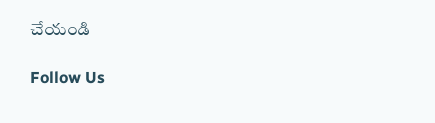చేయండి

Follow Us